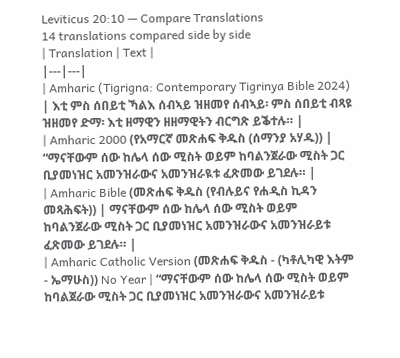Leviticus 20:10 — Compare Translations
14 translations compared side by side
| Translation | Text |
|---|---|
| Amharic (Tigrigna: Contemporary Tigrinya Bible 2024) | እቲ ምስ ሰበይቲ ኻልእ ሰብኣይ ዝዘመየ ሰብኣይ፡ ምስ ሰበይቲ ብጻዩ ዝዘመየ ድማ፡ እቲ ዘማዊን ዘዘማዊትን ብርግጽ ይቕተሉ። |
| Amharic 2000 (የአማርኛ መጽሐፍ ቅዱስ (ሰማንያ አሃዱ)) | “ማናቸውም ሰው ከሌላ ሰው ሚስት ወይም ከባልንጀራው ሚስት ጋር ቢያመነዝር አመንዝራውና አመንዝራዪቱ ፈጽመው ይገደሉ። |
| Amharic Bible (መጽሐፍ ቅዱስ (የብሉይና የሐዲስ ኪዳን መጻሕፍት)) | ማናቸውም ሰው ከሌላ ሰው ሚስት ወይም ከባልንጀራው ሚስት ጋር ቢያመነዝር አመንዝራውና አመንዝራይቱ ፈጽመው ይገደሉ። |
| Amharic Catholic Version (መጽሐፍ ቅዱስ - (ካቶሊካዊ እትም - ኤማሁስ)) No Year | “ማናቸውም ሰው ከሌላ ሰው ሚስት ወይም ከባልጀራው ሚስት ጋር ቢያመነዝር አመንዝራውና አመንዝራይቱ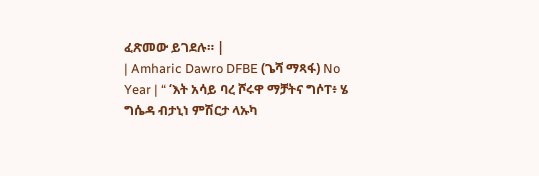ፈጽመው ይገደሉ። |
| Amharic Dawro DFBE (ጌሻ ማጻፋ) No Year | “ ‘እት አሳይ ባረ ሾሩዋ ማቻትና ግሶፐ፥ ሄ ግሴዳ ብታኒነ ምሽርታ ላኡካ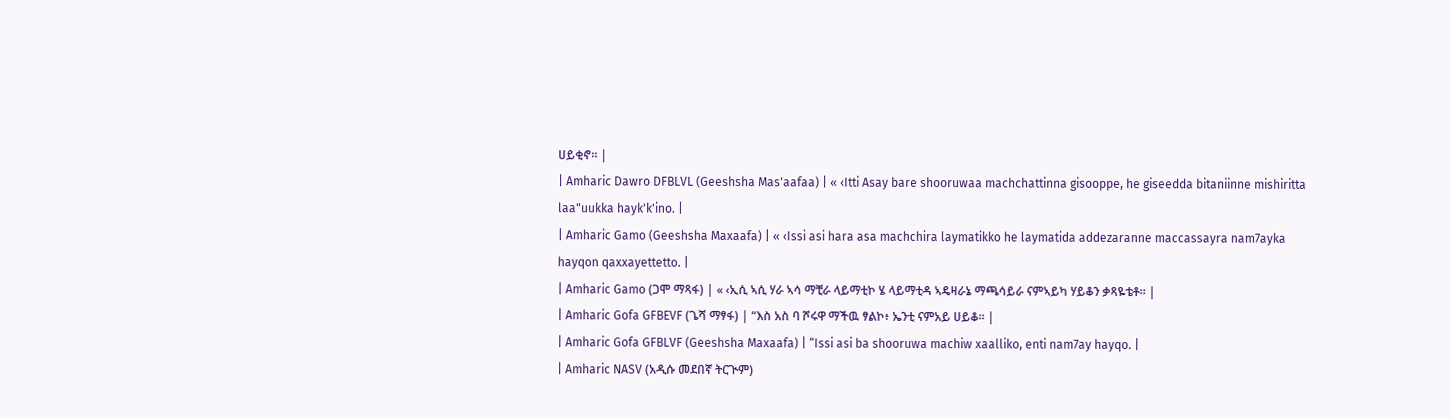ሀይቂኖ። |
| Amharic Dawro DFBLVL (Geeshsha Mas'aafaa) | « ‹Itti Asay bare shooruwaa machchattinna gisooppe, he giseedda bitaniinne mishiritta laa"uukka hayk'k'ino. |
| Amharic Gamo (Geeshsha Maxaafa) | « ‹Issi asi hara asa machchira laymatikko he laymatida addezaranne maccassayra nam7ayka hayqon qaxxayettetto. |
| Amharic Gamo (ጋሞ ማጻፋ) | « ‹ኢሲ ኣሲ ሃራ ኣሳ ማቺራ ላይማቲኮ ሄ ላይማቲዳ ኣዴዛራኔ ማጫሳይራ ናምኣይካ ሃይቆን ቃጻዬቴቶ። |
| Amharic Gofa GFBEVF (ጌሻ ማፃፋ) | “እስ አስ ባ ሾሩዋ ማችዉ ፃልኮ፥ ኤንቲ ናምአይ ሀይቆ። |
| Amharic Gofa GFBLVF (Geeshsha Maxaafa) | “Issi asi ba shooruwa machiw xaalliko, enti nam7ay hayqo. |
| Amharic NASV (አዲሱ መደበኛ ትርጒም)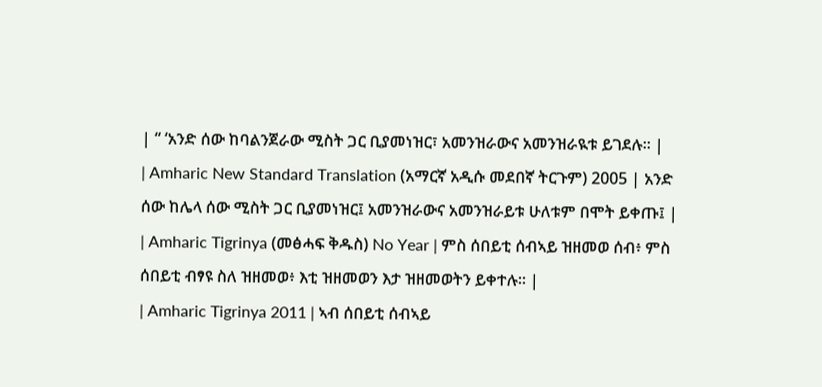| “ ‘አንድ ሰው ከባልንጀራው ሚስት ጋር ቢያመነዝር፣ አመንዝራውና አመንዝራዪቱ ይገደሉ። |
| Amharic New Standard Translation (አማርኛ አዲሱ መደበኛ ትርጉም) 2005 | አንድ ሰው ከሌላ ሰው ሚስት ጋር ቢያመነዝር፤ አመንዝራውና አመንዝራይቱ ሁለቱም በሞት ይቀጡ፤ |
| Amharic Tigrinya (መፅሓፍ ቅዱስ) No Year | ምስ ሰበይቲ ሰብኣይ ዝዘመወ ሰብ፥ ምስ ሰበይቲ ብፃዩ ስለ ዝዘመወ፥ እቲ ዝዘመወን እታ ዝዘመወትን ይቀተሉ። |
| Amharic Tigrinya 2011 | ኣብ ሰበይቲ ሰብኣይ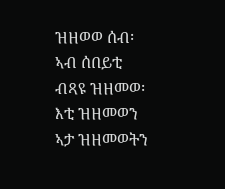ዝዘወወ ሰብ፡ ኣብ ሰበይቲ ብጻዩ ዝዘመወ፡ እቲ ዝዘመወን ኣታ ዝዘመወትን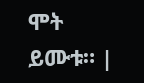ሞት ይሙቱ። |